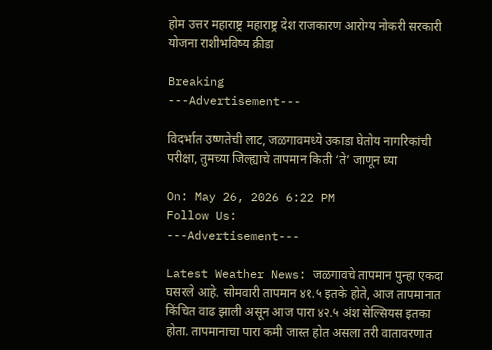होम उत्तर महाराष्ट्र महाराष्ट्र देश राजकारण आरोग्य नोकरी सरकारी योजना राशीभविष्य क्रीडा

Breaking
---Advertisement---

विदर्भात उष्णतेची लाट, जळगावमध्ये उकाडा घेतोय नागरिकांची परीक्षा, तुमच्या जिल्ह्याचे तापमान किती ‘ते’ जाणून घ्या

On: May 26, 2026 6:22 PM
Follow Us:
---Advertisement---

Latest Weather News: जळगावचे तापमान पुन्हा एकदा घसरले आहे. सोमवारी तापमान ४१.५ इतके होते, आज तापमानात किंचित वाढ झाली असून आज पारा ४२.५ अंश सेल्सियस इतका होता. तापमानाचा पारा कमी जास्त होत असला तरी वातावरणात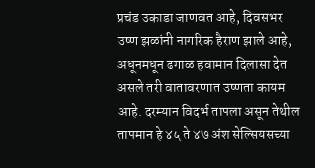प्रचंड उकाडा जाणवत आहे, दिवसभर उष्ण झळांनी नागरिक हैराण झाले आहे, अधूनमधून ढगाळ हवामान दिलासा देत असले तरी वातावरणात उष्णता कायम आहे. दरम्यान विदर्भ तापला असून तेथील तापमान हे ४५ ते ४७ अंश सेल्सियसच्या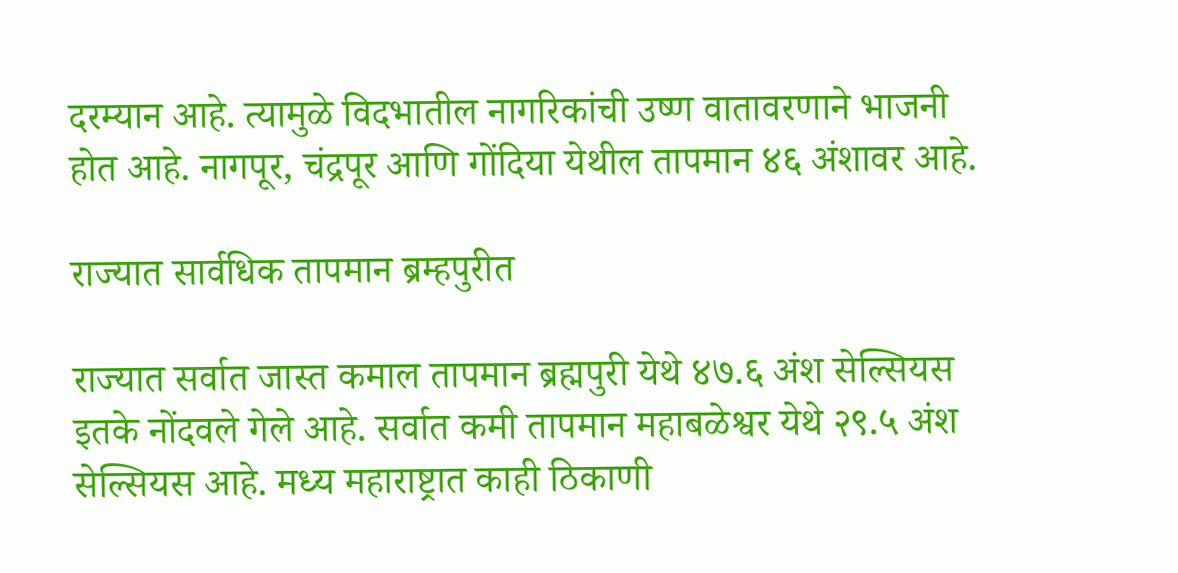दरम्यान आहे. त्यामुळे विदभातील नागरिकांची उष्ण वातावरणाने भाजनी होत आहे. नागपूर, चंद्रपूर आणि गोंदिया येथील तापमान ४६ अंशावर आहे.

राज्यात सार्वधिक तापमान ब्रम्हपुरीत

राज्यात सर्वात जास्त कमाल तापमान ब्रह्मपुरी येथे ४७.६ अंश सेल्सियस इतके नोंदवले गेले आहे. सर्वात कमी तापमान महाबळेश्वर येथे २९.५ अंश सेल्सियस आहे. मध्य महाराष्ट्रात काही ठिकाणी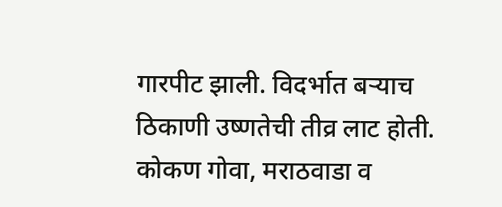गारपीट झाली. विदर्भात बऱ्याच ठिकाणी उष्णतेची तीव्र लाट होती. कोकण गोवा, मराठवाडा व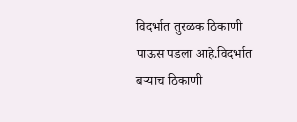विदर्भात तुरळक ठिकाणी पाऊस पडला आहे.विदर्भात बऱ्याच ठिकाणी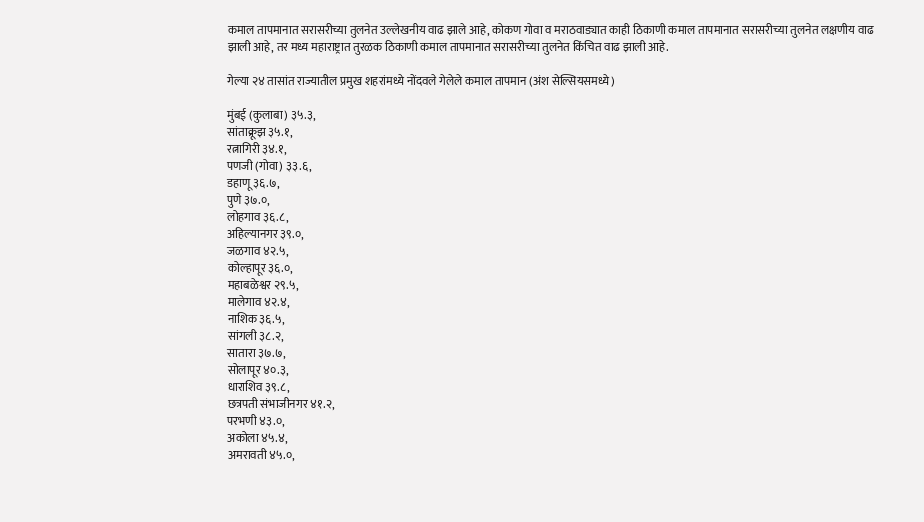कमाल तापमानात सरासरीच्या तुलनेत उल्लेखनीय वाढ झाले आहे, कोकण गोवा व मराठवाड्यात काही ठिकाणी कमाल तापमानात सरासरीच्या तुलनेत लक्षणीय वाढ झाली आहे, तर मध्य महाराष्ट्रात तुरळक ठिकाणी कमाल तापमानात सरासरीच्या तुलनेत किंचित वाढ झाली आहे.

गेल्या २४ तासांत राज्यातील प्रमुख शहरांमध्ये नोंदवले गेलेले कमाल तापमान (अंश सेल्सियसमध्ये)

मुंबई (कुलाबा) ३५.३,
सांताक्रूझ ३५.१,
रत्नागिरी ३४.१,
पणजी (गोवा) ३३.६,
डहाणू ३६.७,
पुणे ३७.०,
लोहगाव ३६.८,
अहिल्यानगर ३९.०,
जळगाव ४२.५,
कोल्हापूर ३६.०,
महाबळेश्वर २९.५,
मालेगाव ४२.४,
नाशिक ३६.५,
सांगली ३८.२,
सातारा ३७.७,
सोलापूर ४०.३,
धाराशिव ३९.८,
छत्रपती संभाजीनगर ४१.२,
परभणी ४३.०,
अकोला ४५.४,
अमरावती ४५.०,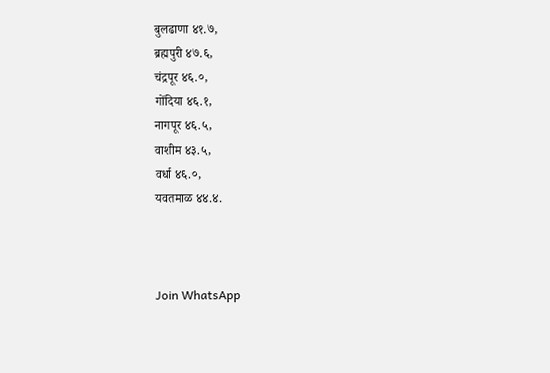बुलढाणा ४१.७,
ब्रह्मपुरी ४७.६,
चंद्रपूर ४६.०,
गोंदिया ४६.१,
नागपूर ४६.५,
वाशीम ४३.५,
वर्धा ४६.०,
यवतमाळ ४४.४.



Join WhatsApp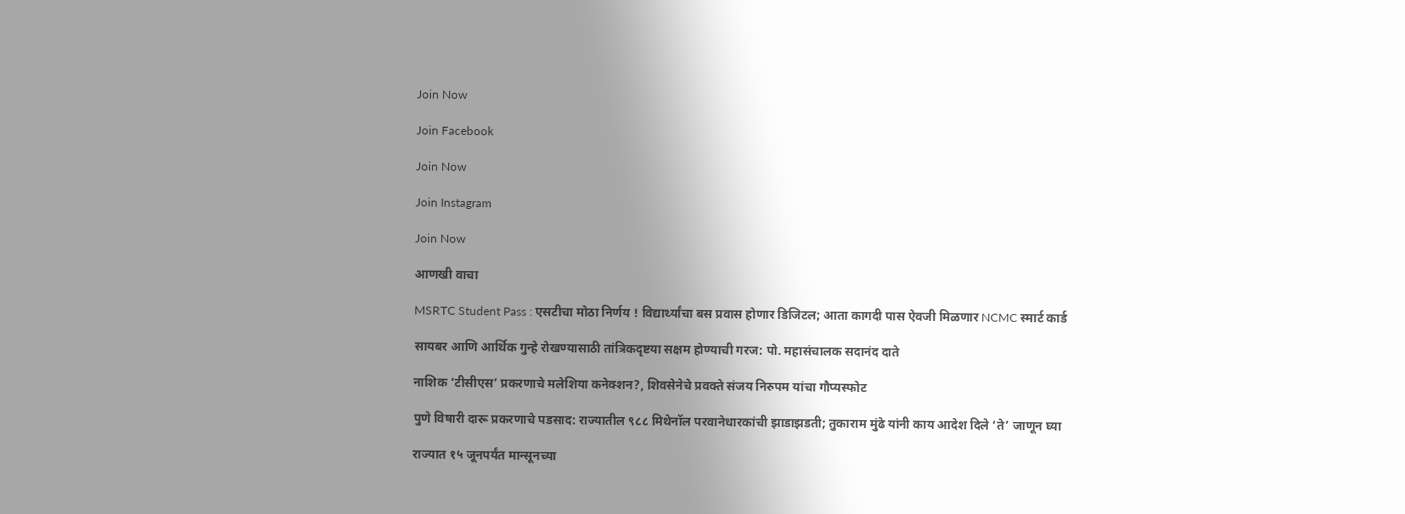Join Now

Join Facebook

Join Now

Join Instagram

Join Now

आणखी वाचा

MSRTC Student Pass : एसटीचा मोठा निर्णय ! विद्यार्थ्यांचा बस प्रवास होणार डिजिटल; आता कागदी पास ऐवजी मिळणार NCMC स्मार्ट कार्ड

सायबर आणि आर्थिक गुन्हे रोखण्यासाठी तांत्रिकदृष्टया सक्षम होण्याची गरज: पो. महासंचालक सदानंद दाते

नाशिक ‘टीसीएस’ प्रकरणाचे मलेशिया कनेक्शन?, शिवसेनेचे प्रवक्ते संजय निरुपम यांचा गौप्यस्फोट

पुणे विषारी दारू प्रकरणाचे पडसाद: राज्यातील ९८८ मिथेनॉल परवानेधारकांची झाडाझडती; तुकाराम मुंढे यांनी काय आदेश दिले ‘ते’ जाणून घ्या

राज्यात १५ जूनपर्यंत मान्सूनच्या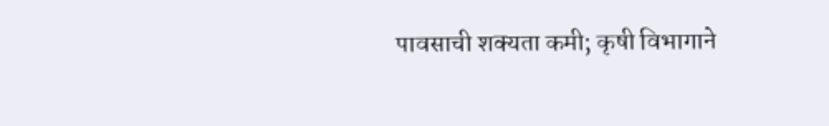पावसाची शक्यता कमी; कृषी विभागाने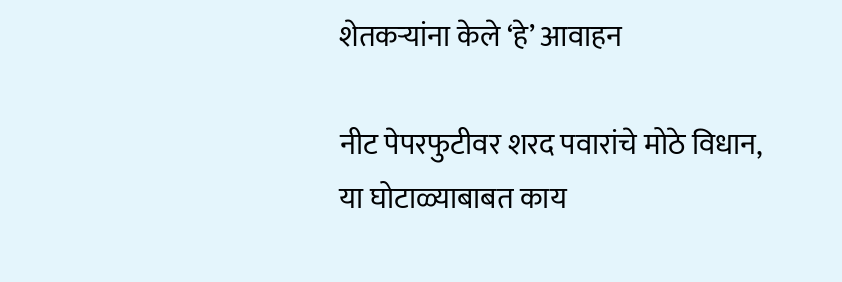शेतकऱ्यांना केले ‘हे’ आवाहन

नीट पेपरफुटीवर शरद पवारांचे मोठे विधान, या घोटाळ्याबाबत काय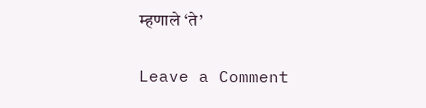म्हणाले ‘ते’

Leave a Comment